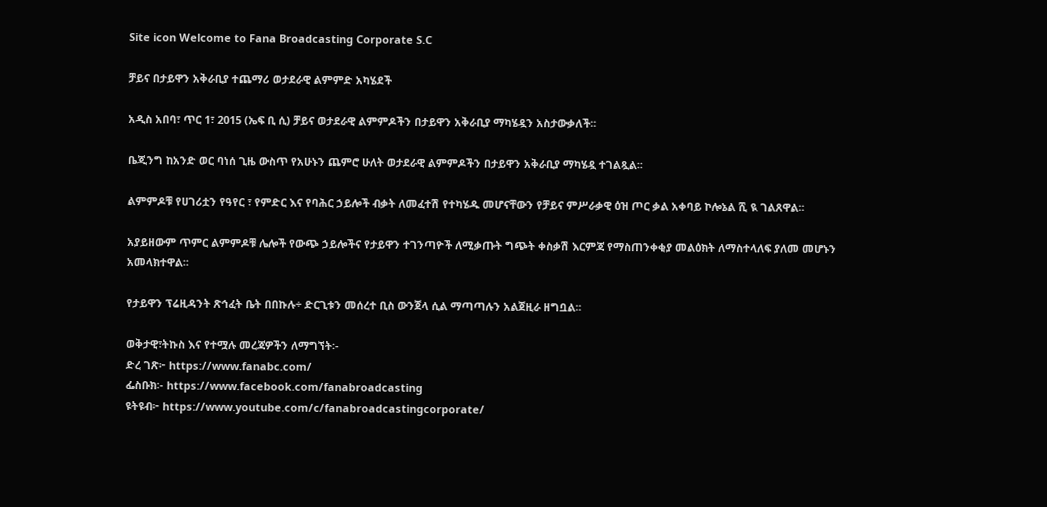Site icon Welcome to Fana Broadcasting Corporate S.C

ቻይና በታይዋን አቅራቢያ ተጨማሪ ወታደራዊ ልምምድ አካሄደች

አዲስ አበባ፣ ጥር 1፣ 2015 (ኤፍ ቢ ሲ) ቻይና ወታደራዊ ልምምዶችን በታይዋን አቅራቢያ ማካሄዷን አስታውቃለች፡፡

ቤጂንግ ከአንድ ወር ባነሰ ጊዜ ውስጥ የአሁኑን ጨምሮ ሁለት ወታደራዊ ልምምዶችን በታይዋን አቅራቢያ ማካሄዷ ተገልጿል፡፡

ልምምዶቹ የሀገሪቷን የዓየር ፣ የምድር እና የባሕር ኃይሎች ብቃት ለመፈተሽ የተካሄዱ መሆናቸውን የቻይና ምሥራቃዊ ዕዝ ጦር ቃል አቀባይ ኮሎኔል ሺ ዪ ገልጸዋል፡፡

አያይዘውም ጥምር ልምምዶቹ ሌሎች የውጭ ኃይሎችና የታይዋን ተገንጣዮች ለሚቃጡት ግጭት ቀስቃሽ እርምጃ የማስጠንቀቂያ መልዕክት ለማስተላለፍ ያለመ መሆኑን አመላክተዋል፡፡

የታይዋን ፕሬዚዳንት ጽኅፈት ቤት በበኩሉ÷ ድርጊቱን መሰረተ ቢስ ውንጀላ ሲል ማጣጣሉን አልጀዚራ ዘግቧል፡፡

ወቅታዊ፣ትኩስ እና የተሟሉ መረጃዎችን ለማግኘት፡-
ድረ ገጽ፦ https://www.fanabc.com/
ፌስቡክ፡- https://www.facebook.com/fanabroadcasting
ዩትዩብ፦ https://www.youtube.com/c/fanabroadcastingcorporate/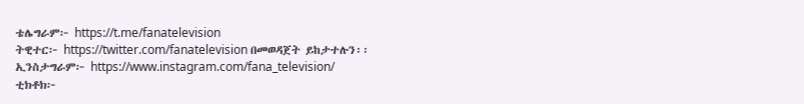ቴሌግራም፦ https://t.me/fanatelevision
ትዊተር፦ https://twitter.com/fanatelevision በመወዳጀት ይከታተሉን፡፡
ኢንስታግራም፦ https://www.instagram.com/fana_television/
ቲክቶክ፦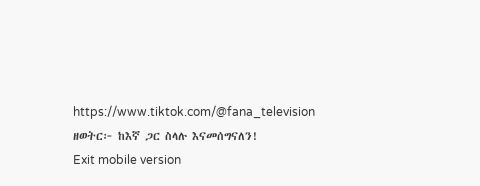https://www.tiktok.com/@fana_television
ዘወትር፦ ከእኛ ጋር ስላሉ እናመሰግናለን!
Exit mobile version